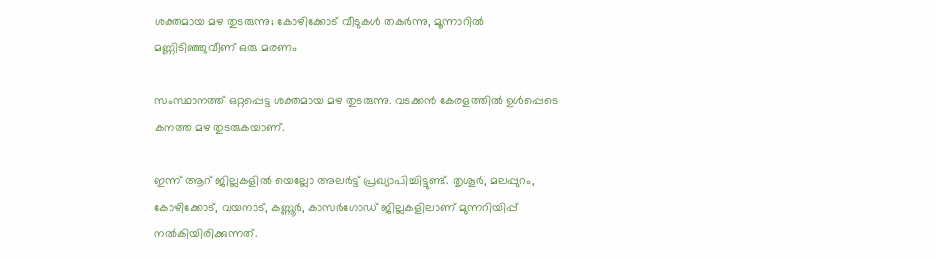ശക്തമായ മഴ തുടരുന്നു; കോഴിക്കോട് വീടുകള്‍ തകര്‍ന്നു, മൂന്നാറില്‍ മണ്ണിടിഞ്ഞുവീണ് ഒരു മരണം

സംസ്ഥാനത്ത് ഒറ്റപ്പെട്ട ശക്തമായ മഴ തുടരുന്നു. വടക്കന്‍ കേരളത്തില്‍ ഉള്‍പ്പെടെ കനത്ത മഴ തുടരുകയാണ്.

ഇന്ന് ആറ് ജില്ലകളില്‍ യെല്ലോ അലര്‍ട്ട് പ്രഖ്യാപിച്ചിട്ടുണ്ട്. തൃശൂര്‍, മലപ്പുറം, കോഴിക്കോട്, വയനാട്, കണ്ണൂര്‍, കാസര്‍ഗോഡ് ജില്ലകളിലാണ് മുന്നറിയിപ്പ് നല്‍കിയിരിക്കുന്നത്.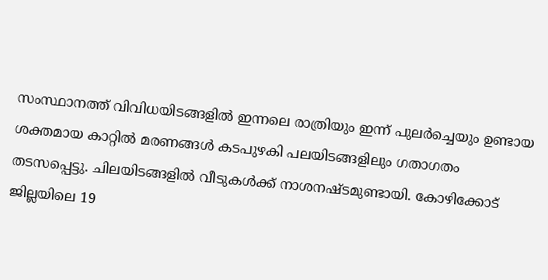സംസ്ഥാനത്ത് വിവിധയിടങ്ങളില്‍ ഇന്നലെ രാത്രിയും ഇന്ന് പുലര്‍ച്ചെയും ഉണ്ടായ ശക്തമായ കാറ്റില്‍ മരണങ്ങള്‍ കടപുഴകി പലയിടങ്ങളിലും ഗതാഗതം തടസപ്പെട്ടു. ചിലയിടങ്ങളില്‍ വീടുകള്‍ക്ക് നാശനഷ്ടമുണ്ടായി. കോഴിക്കോട് ജില്ലയിലെ 19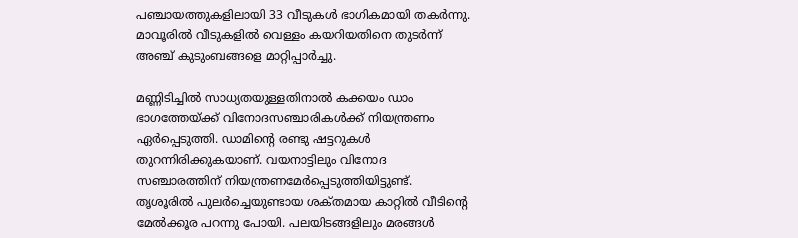പഞ്ചായത്തുകളിലായി 33 വീടുകള്‍ ഭാഗികമായി തകര്‍ന്നു. മാവൂരില്‍ വീടുകളില്‍ വെള്ളം കയറിയതിനെ തുടര്‍ന്ന് അഞ്ച് കുടുംബങ്ങളെ മാറ്റിപ്പാര്‍ച്ചു.

മണ്ണിടിച്ചില്‍ സാധ്യതയുള്ളതിനാല്‍ കക്കയം ഡാം ഭാഗത്തേയ്ക്ക് വിനോദസഞ്ചാരികള്‍ക്ക് നിയന്ത്രണം ഏര്‍പ്പെടുത്തി. ഡാമിന്റെ രണ്ടു ഷട്ടറുകള്‍ തുറന്നിരിക്കുകയാണ്. വയനാട്ടിലും വിനോദ സഞ്ചാരത്തിന് നിയന്ത്രണമേര്‍പ്പെടുത്തിയിട്ടുണ്ട്. തൃശൂരില്‍ പുലര്‍ച്ചെയുണ്ടായ ശക്‌തമായ കാറ്റില്‍ വീടിന്റെ മേല്‍ക്കൂര പറന്നു പോയി. പലയിടങ്ങളിലും മരങ്ങള്‍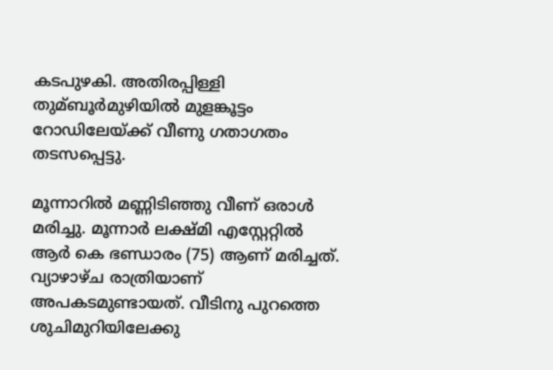കടപുഴകി. അതിരപ്പിള്ളി തുമ്ബൂര്‍മുഴിയില്‍ മുളങ്കൂട്ടം റോഡിലേയ്ക്ക് വീണു ഗതാഗതം തടസപ്പെട്ടു.

മൂന്നാറില്‍ മണ്ണിടിഞ്ഞു വീണ് ഒരാള്‍ മരിച്ചു. മൂന്നാര്‍ ലക്ഷ്മി എസ്റ്റേറ്റില്‍ ആര്‍ കെ ഭണ്ഡാരം (75) ആണ് മരിച്ചത്. വ്യാഴാഴ്ച രാത്രിയാണ് അപകടമുണ്ടായത്. വീടിനു പുറത്തെ ശുചിമുറിയിലേക്കു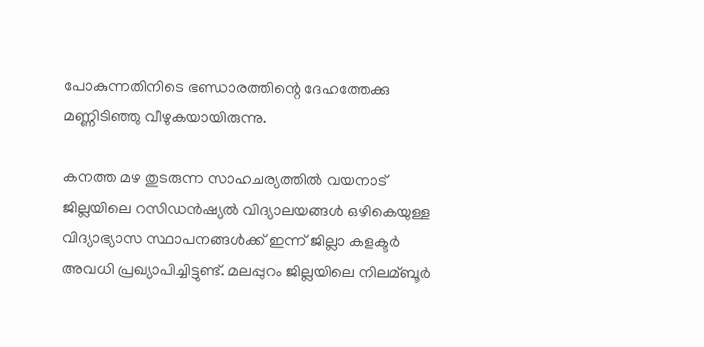പോകുന്നതിനിടെ ഭണ്ഡാരത്തിന്റെ ദേഹത്തേക്കു മണ്ണിടിഞ്ഞു വീഴുകയായിരുന്നു.

കനത്ത മഴ തുടരുന്ന സാഹചര്യത്തില്‍ വയനാട് ജില്ലയിലെ റസിഡന്‍ഷ്യല്‍ വിദ്യാലയങ്ങള്‍ ഒഴികെയുള്ള വിദ്യാഭ്യാസ സ്ഥാപനങ്ങള്‍ക്ക് ഇന്ന് ജില്ലാ കളക്ടര്‍ അവധി പ്രഖ്യാപിച്ചിട്ടുണ്ട്. മലപ്പുറം ജില്ലയിലെ നിലമ്ബൂര്‍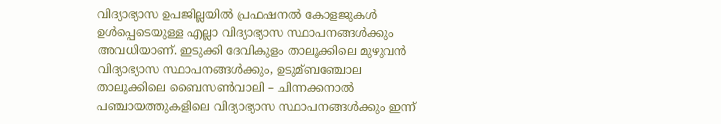വിദ്യാഭ്യാസ ഉപജില്ലയില്‍ പ്രഫഷനല്‍ കോളജുകള്‍ ഉള്‍പ്പെടെയുള്ള എല്ലാ വിദ്യാഭ്യാസ സ്ഥാപനങ്ങള്‍ക്കും അവധിയാണ്. ഇടുക്കി ദേവികുളം താലൂക്കിലെ മുഴുവന്‍ വിദ്യാഭ്യാസ സ്ഥാപനങ്ങള്‍ക്കും, ഉടുമ്ബഞ്ചോല താലൂക്കിലെ ബൈസണ്‍വാലി – ചിന്നക്കനാല്‍ പഞ്ചായത്തുകളിലെ വിദ്യാഭ്യാസ സ്ഥാപനങ്ങള്‍ക്കും ഇന്ന്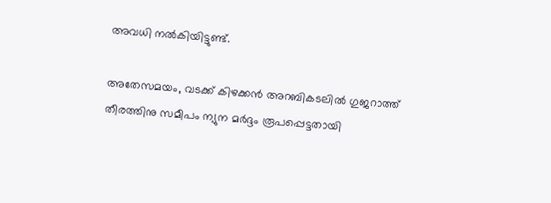അവധി നല്‍കിയിട്ടുണ്ട്.

അതേസമയം, വടക്ക് കിഴക്കന്‍ അറബികടലില്‍ ഗുജറാത്ത്‌ തീരത്തിനു സമീപം ന്യുന മര്‍ദ്ദം രൂപപ്പെട്ടതായി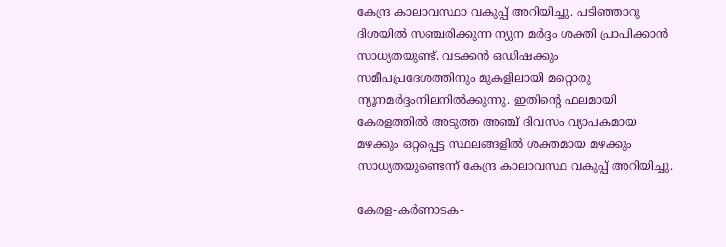കേന്ദ്ര കാലാവസ്ഥാ വകുപ്പ് അറിയിച്ചു. പടിഞ്ഞാറു ദിശയില്‍ സഞ്ചരിക്കുന്ന ന്യുന മര്‍ദ്ദം ശക്തി പ്രാപിക്കാന്‍ സാധ്യതയുണ്ട്. വടക്കന്‍ ഒഡിഷക്കും സമീപപ്രദേശത്തിനും മുകളിലായി മറ്റൊരു ന്യൂനമര്‍ദ്ദംനിലനില്‍ക്കുന്നു. ഇതിന്റെ ഫലമായി കേരളത്തില്‍ അടുത്ത അഞ്ച് ദിവസം വ്യാപകമായ മഴക്കും ഒറ്റപ്പെട്ട സ്ഥലങ്ങളില്‍ ശക്തമായ മഴക്കും സാധ്യതയുണ്ടെന്ന് കേന്ദ്ര കാലാവസ്ഥ വകുപ്പ് അറിയിച്ചു.

കേരള-കര്‍ണാടക-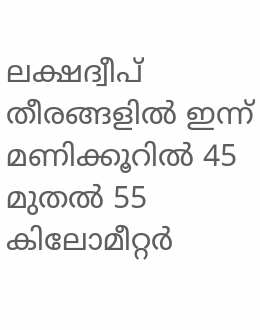ലക്ഷദ്വീപ് തീരങ്ങളില്‍ ഇന്ന് മണിക്കൂറില്‍ 45 മുതല്‍ 55 കിലോമീറ്റര്‍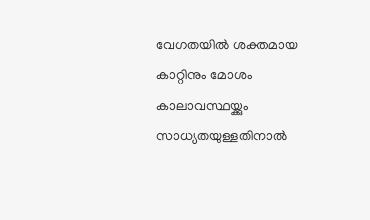വേഗതയില്‍ ശക്തമായ കാറ്റിനും മോശം കാലാവസ്ഥയ്ക്കും സാധ്യതയുള്ളതിനാല്‍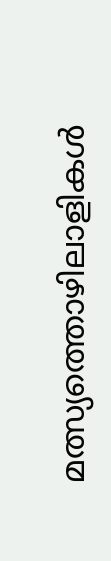മത്സ്യത്തൊഴിലാളികള്‍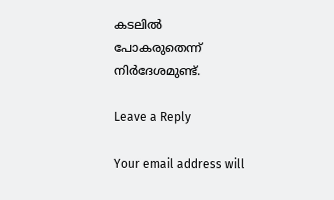കടലില്‍ പോകരുതെന്ന് നിര്‍ദേശമുണ്ട്.

Leave a Reply

Your email address will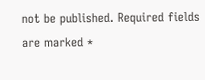not be published. Required fields are marked *